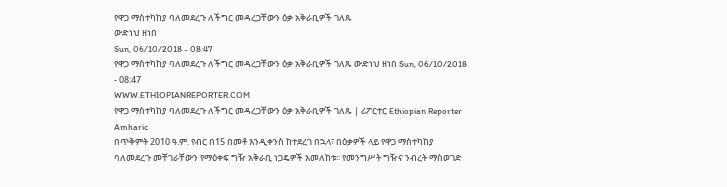የዋጋ ማስተካከያ ባለመደረጉ ለችግር መዳረጋቸውን ዕቃ አቅራቢዎች ገለጹ
ውድነህ ዘነበ
Sun, 06/10/2018 - 08:47
የዋጋ ማስተካከያ ባለመደረጉ ለችግር መዳረጋቸውን ዕቃ አቅራቢዎች ገለጹ ውድነህ ዘነበ Sun, 06/10/2018 - 08:47
WWW.ETHIOPIANREPORTER.COM
የዋጋ ማስተካከያ ባለመደረጉ ለችግር መዳረጋቸውን ዕቃ አቅራቢዎች ገለጹ | ሪፖርተር Ethiopian Reporter Amharic
በጥቅምት 2010 ዓ.ም. የብር በ15 በመቶ እንዲቀንስ ከተደረገ በኋላ፣ በዕቃዎች ላይ የዋጋ ማስተካከያ ባለመደረጉ መቸገራቸውን የማዕቀፍ ግዥ አቅራቢ ነጋዴዎች አመለከቱ፡፡ የመንግሥት ግዥና ንብረት ማስወገድ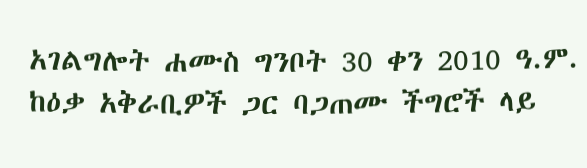አገልግሎት ሐሙስ ግንቦት 30 ቀን 2010 ዓ.ም. ከዕቃ አቅራቢዎች ጋር ባጋጠሙ ችግሮች ላይ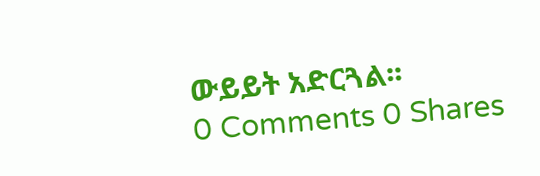ውይይት አድርጓል፡፡
0 Comments 0 Shares